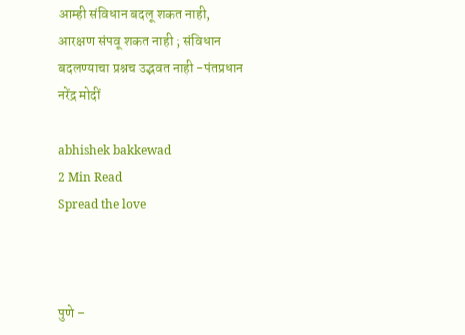आम्ही संविधान बदलू शकत नाही, आरक्षण संपवू शकत नाही ; संविधान बदलण्याचा प्रश्नच उद्भवत नाही -पंतप्रधान नरेंद्र मोदीं

abhishek bakkewad
2 Min Read
Spread the love



पुणे –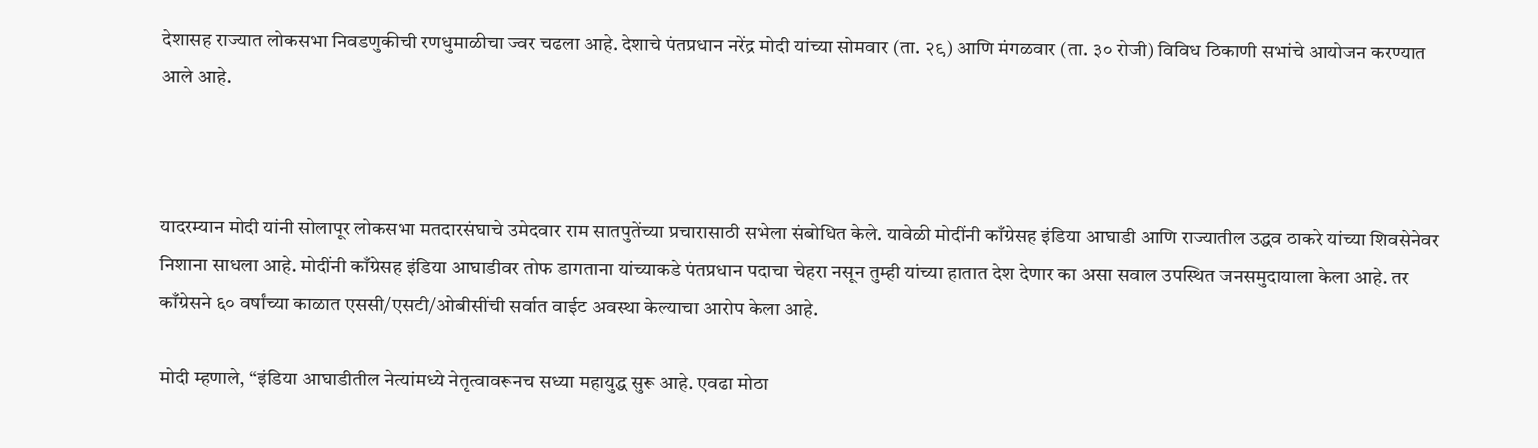देशासह राज्यात लोकसभा निवडणुकीची रणधुमाळीचा ज्वर चढला आहे. देशाचे पंतप्रधान नरेंद्र मोदी यांच्या सोमवार (ता. २९) आणि मंगळवार (ता. ३० रोजी) विविध ठिकाणी सभांचे आयोजन करण्यात आले आहे.



यादरम्यान मोदी यांनी सोलापूर लोकसभा मतदारसंघाचे उमेदवार राम सातपुतेंच्या प्रचारासाठी सभेला संबोधित केले. यावेळी मोदींनी काँग्रेसह इंडिया आघाडी आणि राज्यातील उद्धव ठाकरे यांच्या शिवसेनेवर निशाना साधला आहे. मोदींनी काँग्रेसह इंडिया आघाडीवर तोफ डागताना यांच्याकडे पंतप्रधान पदाचा चेहरा नसून तुम्ही यांच्या हातात देश देणार का असा सवाल उपस्थित जनसमुदायाला केला आहे. तर काँग्रेसने ६० वर्षांच्या काळात एससी/एसटी/ओबीसींची सर्वात वाईट अवस्था केल्याचा आरोप केला आहे.

मोदी म्हणाले, “इंडिया आघाडीतील नेत्यांमध्ये नेतृत्वावरूनच सध्या महायुद्ध सुरू आहे. एवढा मोठा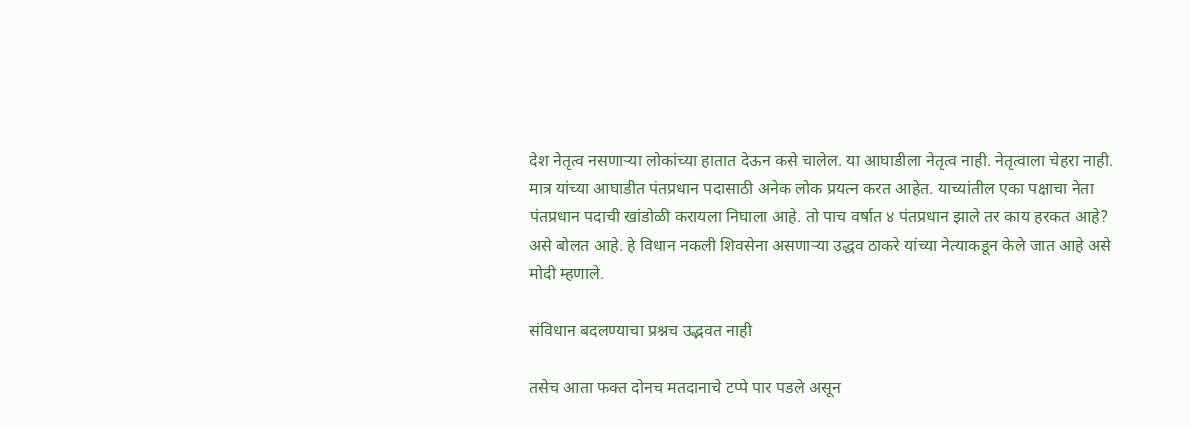देश नेतृत्व नसणाऱ्या लोकांच्या हातात देऊन कसे चालेल. या आघाडीला नेतृत्व नाही. नेतृत्वाला चेहरा नाही. मात्र यांच्या आघाडीत पंतप्रधान पदासाठी अनेक लोक प्रयत्न करत आहेत. याच्यांतील एका पक्षाचा नेता पंतप्रधान पदाची खांडोळी करायला निघाला आहे. तो पाच वर्षात ४ पंतप्रधान झाले तर काय हरकत आहे? असे बोलत आहे. हे विधान नकली शिवसेना असणाऱ्या उद्धव ठाकरे यांच्या नेत्याकडून केले जात आहे असे मोदी म्हणाले.

संविधान बदलण्याचा प्रश्नच उद्भवत नाही

तसेच आता फक्त दोनच मतदानाचे टप्पे पार पडले असून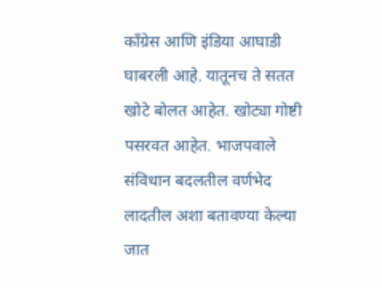काँग्रेस आणि इंडिया आघाडी घाबरली आहे. यातूनच ते सतत खोटे बोलत आहेत. खोट्या गोष्टी पसरवत आहेत. भाजपवाले संविधान बदलतील वर्णभेद लादतील अशा बतावण्या केल्या जात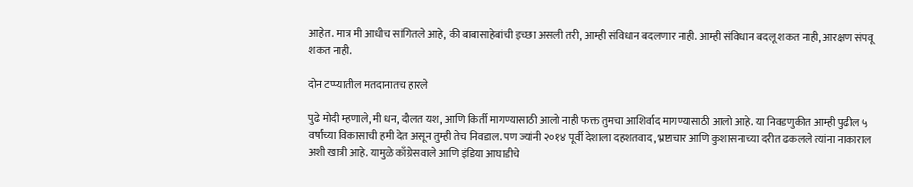आहेत. मात्र मी आधीच सांगितले आहे, की बाबासाहेबांची इच्छा असली तरी, आम्ही संविधान बदलणार नाही. आम्ही संविधान बदलू शकत नाही, आरक्षण संपवू शकत नाही.

दोन टप्प्यातील मतदानातच हारले

पुढे मोदी म्हणाले, मी धन, दौलत यश, आणि किर्ती मागण्यासाठी आलो नाही फक्त तुमचा आशिर्वाद मागण्यासाठी आलो आहे. या निवडणुकीत आम्ही पुढील ५ वर्षांच्या विकासाची हमी देत असून तुम्ही तेच निवडाल. पण ज्यांनी २०१४ पूर्वी देशाला दहशतवाद, भ्रष्टाचार आणि कुशासनाच्या दरीत ढकलले त्यांना नाकाराल अशी खात्री आहे. यामुळे काँग्रेसवाले आणि इंडिया आघाडीचे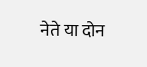नेते या दोन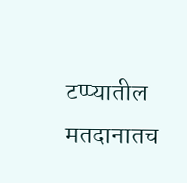टप्प्यातील मतदानातच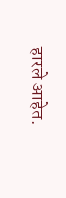हारले आहेत.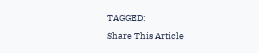TAGGED:
Share This Article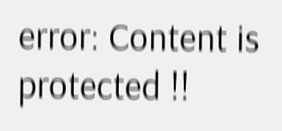error: Content is protected !!